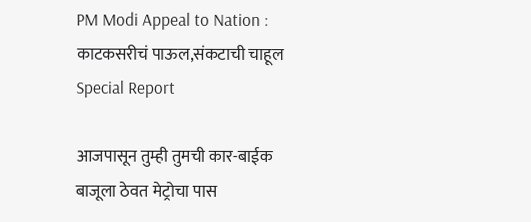PM Modi Appeal to Nation : काटकसरीचं पाऊल,संकटाची चाहूल Special Report

आजपासून तुम्ही तुमची कार-बाईक बाजूला ठेवत मेट्रोचा पास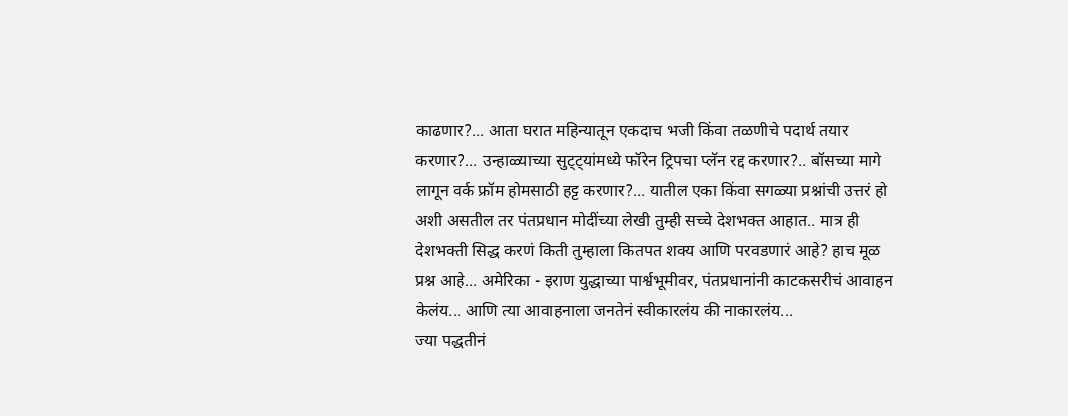काढणार?... आता घरात महिन्यातून एकदाच भजी किंवा तळणीचे पदार्थ तयार करणार?... उन्हाळ्याच्या सुट्ट्यांमध्ये फॉरेन ट्रिपचा प्लॅन रद्द करणार?.. बॉसच्या मागे लागून वर्क फ्रॉम होमसाठी हट्ट करणार?... यातील एका किंवा सगळ्या प्रश्नांची उत्तरं हो अशी असतील तर पंतप्रधान मोदींच्या लेखी तुम्ही सच्चे देशभक्त आहात.. मात्र ही देशभक्ती सिद्ध करणं किती तुम्हाला कितपत शक्य आणि परवडणारं आहे? हाच मूळ प्रश्न आहे... अमेरिका - इराण युद्धाच्या पार्श्वभूमीवर, पंतप्रधानांनी काटकसरीचं आवाहन केलंय... आणि त्या आवाहनाला जनतेनं स्वीकारलंय की नाकारलंय...
ज्या पद्धतीनं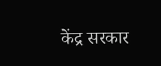केंद्र सरकार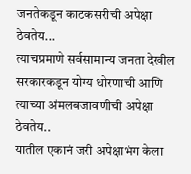जनतेकडून काटकसरीची अपेक्षा ठेवतेय...
त्याचप्रमाणे सर्वसामान्य जनता देखील सरकारकडून योग्य धोरणाची आणि त्याच्या अंमलबजावणीची अपेक्षा ठेवतेय..
यातील एकानं जरी अपेक्षाभंग केला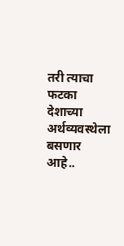तरी त्याचा फटका देशाच्या अर्थव्यवस्थेला बसणार आहे..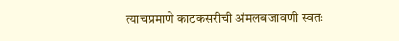त्याचप्रमाणे काटकसरीची अंमलबजावणी स्वतः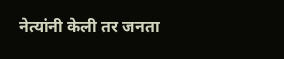नेत्यांनी केली तर जनता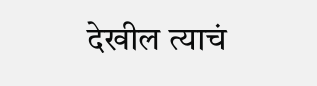देखील त्याचं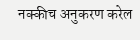नक्कीच अनुकरण करेल